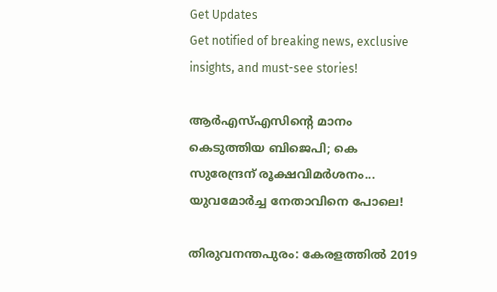Get Updates
Get notified of breaking news, exclusive insights, and must-see stories!

ആര്‍എസ്എസിന്റെ മാനം കെടുത്തിയ ബിജെപി; കെ സുരേന്ദ്രന് രൂക്ഷവിമര്‍ശനം... യുവമോർച്ച നേതാവിനെ പോലെ!

തിരുവനന്തപുരം: കേരളത്തില്‍ 2019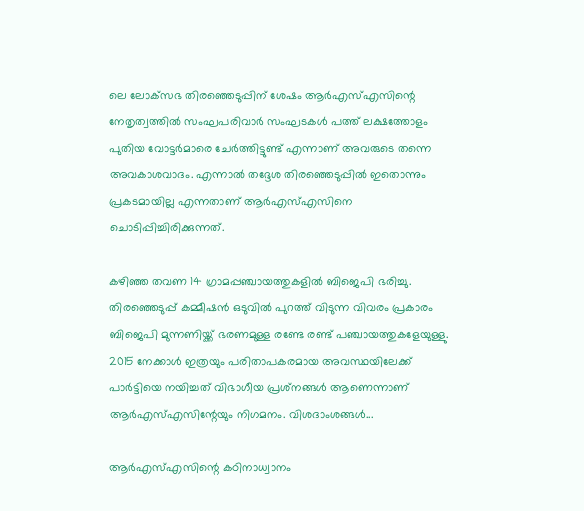ലെ ലോക്‌സഭ തിരഞ്ഞെടുപ്പിന് ശേഷം ആര്‍എസ്എസിന്റെ നേതൃത്വത്തില്‍ സംഘപരിവാര്‍ സംഘടകള്‍ പത്ത് ലക്ഷത്തോളം പുതിയ വോട്ടര്‍മാരെ ചേര്‍ത്തിട്ടുണ്ട് എന്നാണ് അവരുടെ തന്നെ അവകാശവാദം. എന്നാല്‍ തദ്ദേശ തിരഞ്ഞെടുപ്പില്‍ ഇതൊന്നും പ്രകടമായില്ല എന്നതാണ് ആര്‍എസ്എസിനെ ചൊടിപ്പിച്ചിരിക്കുന്നത്.

കഴിഞ്ഞ തവണ 14 ഗ്രാമപ്പഞ്ചായത്തുകളില്‍ ബിജെപി ഭരിച്ചു. തിരഞ്ഞെടുപ്പ് കമ്മീഷന്‍ ഒടുവില്‍ പുറത്ത് വിടുന്ന വിവരം പ്രകാരം ബിജെപി മുന്നണിയ്ക്ക് ഭരണമുള്ള രണ്ടേ രണ്ട് പഞ്ചായത്തുകളേയുള്ളു. 2015 നേക്കാള്‍ ഇത്രയും പരിതാപകരമായ അവസ്ഥയിലേക്ക് പാര്‍ട്ടിയെ നയിച്ചത് വിഭാഗീയ പ്രശ്‌നങ്ങള്‍ ആണെന്നാണ് ആര്‍എസ്എസിന്റേയും നിഗമനം. വിശദാംശങ്ങള്‍...

ആര്‍എസ്എസിന്റെ കഠിനാധ്വാനം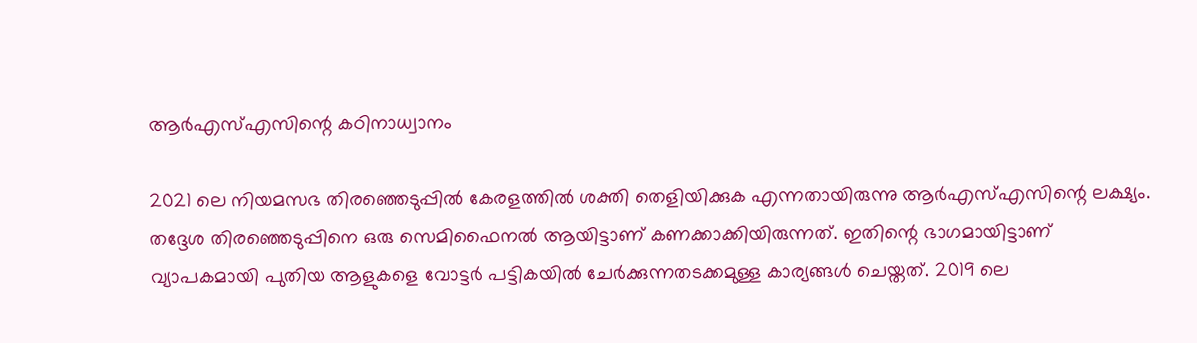ആര്‍എസ്എസിന്റെ കഠിനാധ്വാനം

2021 ലെ നിയമസഭ തിരഞ്ഞെടുപ്പില്‍ കേരളത്തില്‍ ശക്തി തെളിയിക്കുക എന്നതായിരുന്നു ആര്‍എസ്എസിന്റെ ലക്ഷ്യം. തദ്ദേശ തിരഞ്ഞെടുപ്പിനെ ഒരു സെമിഫൈനല്‍ ആയിട്ടാണ് കണക്കാക്കിയിരുന്നത്. ഇതിന്റെ ഭാഗമായിട്ടാണ് വ്യാപകമായി പുതിയ ആളുകളെ വോട്ടര്‍ പട്ടികയില്‍ ചേര്‍ക്കുന്നതടക്കമുള്ള കാര്യങ്ങള്‍ ചെയ്തത്. 2019 ലെ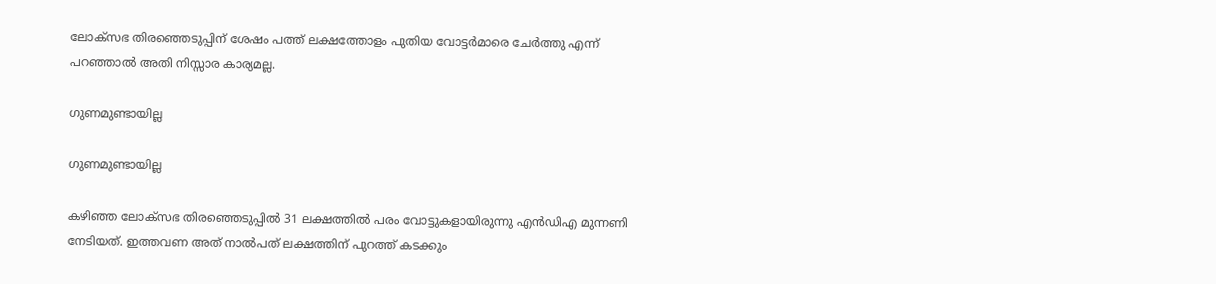ലോക്‌സഭ തിരഞ്ഞെടുപ്പിന് ശേഷം പത്ത് ലക്ഷത്തോളം പുതിയ വോട്ടര്‍മാരെ ചേര്‍ത്തു എന്ന് പറഞ്ഞാല്‍ അതി നിസ്സാര കാര്യമല്ല.

ഗുണമുണ്ടായില്ല

ഗുണമുണ്ടായില്ല

കഴിഞ്ഞ ലോക്‌സഭ തിരഞ്ഞെടുപ്പില്‍ 31 ലക്ഷത്തില്‍ പരം വോട്ടുകളായിരുന്നു എന്‍ഡിഎ മുന്നണി നേടിയത്. ഇത്തവണ അത് നാല്‍പത് ലക്ഷത്തിന് പുറത്ത് കടക്കും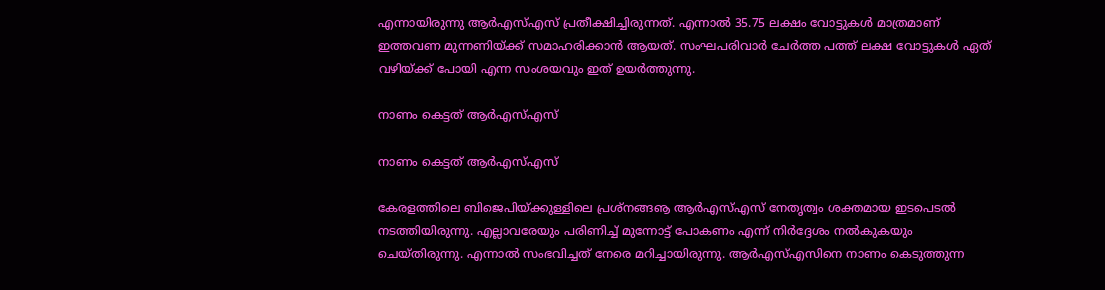എന്നായിരുന്നു ആര്‍എസ്എസ് പ്രതീക്ഷിച്ചിരുന്നത്. എന്നാല്‍ 35.75 ലക്ഷം വോട്ടുകള്‍ മാത്രമാണ് ഇത്തവണ മുന്നണിയ്ക്ക് സമാഹരിക്കാന്‍ ആയത്. സംഘപരിവാര്‍ ചേര്‍ത്ത പത്ത് ലക്ഷ വോട്ടുകള്‍ ഏത് വഴിയ്ക്ക് പോയി എന്ന സംശയവും ഇത് ഉയര്‍ത്തുന്നു.

നാണം കെട്ടത് ആര്‍എസ്എസ്

നാണം കെട്ടത് ആര്‍എസ്എസ്

കേരളത്തിലെ ബിജെപിയ്ക്കുള്ളിലെ പ്രശ്‌നങ്ങൡ ആര്‍എസ്എസ് നേതൃത്വം ശക്തമായ ഇടപെടല്‍ നടത്തിയിരുന്നു. എല്ലാവരേയും പരിണിച്ച് മുന്നോട്ട് പോകണം എന്ന് നിര്‍ദ്ദേശം നല്‍കുകയും ചെയ്തിരുന്നു. എന്നാല്‍ സംഭവിച്ചത് നേരെ മറിച്ചായിരുന്നു. ആര്‍എസ്എസിനെ നാണം കെടുത്തുന്ന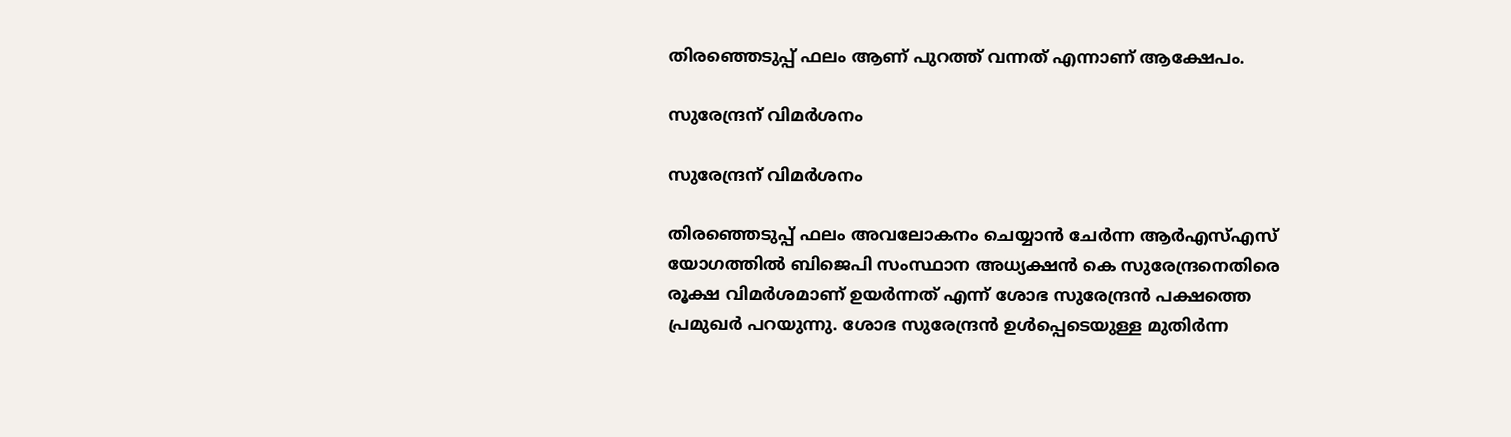തിരഞ്ഞെടുപ്പ് ഫലം ആണ് പുറത്ത് വന്നത് എന്നാണ് ആക്ഷേപം.

സുരേന്ദ്രന് വിമര്‍ശനം

സുരേന്ദ്രന് വിമര്‍ശനം

തിരഞ്ഞെടുപ്പ് ഫലം അവലോകനം ചെയ്യാന്‍ ചേര്‍ന്ന ആര്‍എസ്എസ് യോഗത്തില്‍ ബിജെപി സംസ്ഥാന അധ്യക്ഷന്‍ കെ സുരേന്ദ്രനെതിരെ രൂക്ഷ വിമര്‍ശമാണ് ഉയര്‍ന്നത് എന്ന് ശോഭ സുരേന്ദ്രന്‍ പക്ഷത്തെ പ്രമുഖര്‍ പറയുന്നു. ശോഭ സുരേന്ദ്രന്‍ ഉള്‍പ്പെടെയുള്ള മുതിര്‍ന്ന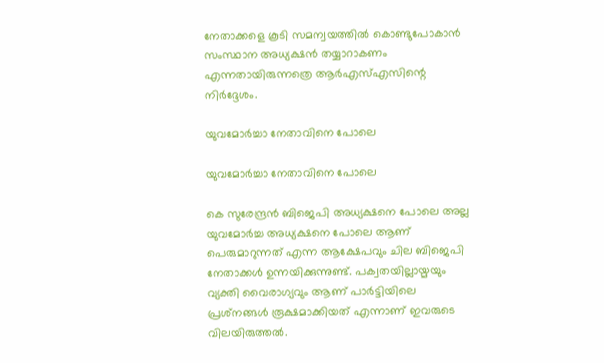നേതാക്കളെ കൂടി സമന്വയത്തില്‍ കൊണ്ടുപോകാന്‍ സംസ്ഥാന അധ്യക്ഷന്‍ തയ്യാറാകണം എന്നതായിരുന്നത്രെ ആര്‍എസ്എസിന്റെ നിര്‍ദ്ദേശം.

യുവമോര്‍ച്ചാ നേതാവിനെ പോലെ

യുവമോര്‍ച്ചാ നേതാവിനെ പോലെ

കെ സുരേന്ദ്രന്‍ ബിജെപി അധ്യക്ഷനെ പോലെ അല്ല യുവമോര്‍ച്ച അധ്യക്ഷനെ പോലെ ആണ് പെരുമാറുന്നത് എന്ന ആക്ഷേപവും ചില ബിജെപി നേതാക്കള്‍ ഉന്നയിക്കുന്നുണ്ട്. പക്വതയില്ലായ്മയും വ്യക്തി വൈരാഗ്യവും ആണ് പാര്‍ട്ടിയിലെ പ്രശ്‌നങ്ങള്‍ രൂക്ഷമാക്കിയത് എന്നാണ് ഇവരുടെ വിലയിരുത്തല്‍.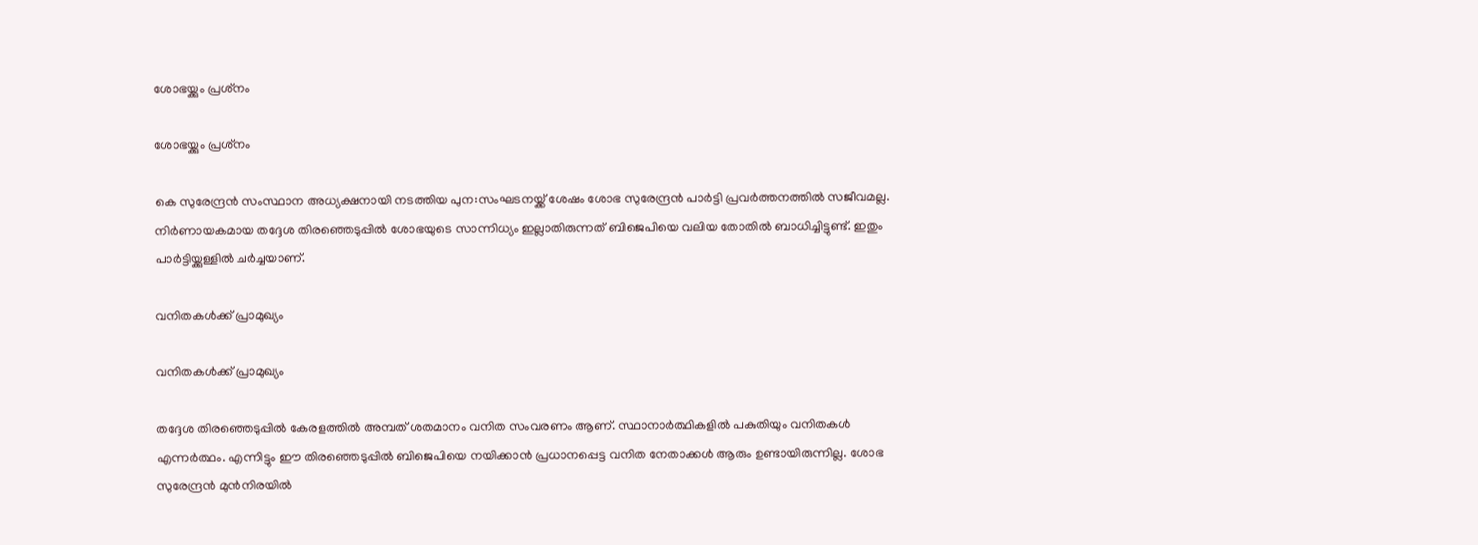ശോഭയ്ക്കും പ്രശ്‌നം

ശോഭയ്ക്കും പ്രശ്‌നം

കെ സുരേന്ദ്രന്‍ സംസ്ഥാന അധ്യക്ഷനായി നടത്തിയ പുന:സംഘടനയ്ക്ക് ശേഷം ശോഭ സുരേന്ദ്രന്‍ പാര്‍ട്ടി പ്രവര്‍ത്തനത്തില്‍ സജീവമല്ല. നിര്‍ണായകമായ തദ്ദേശ തിരഞ്ഞെടുപ്പില്‍ ശോഭയുടെ സാന്നിധ്യം ഇല്ലാതിരുന്നത് ബിജെപിയെ വലിയ തോതില്‍ ബാധിച്ചിട്ടുണ്ട്. ഇതും പാര്‍ട്ടിയ്ക്കുള്ളില്‍ ചര്‍ച്ചയാണ്.

വനിതകള്‍ക്ക് പ്രാമുഖ്യം

വനിതകള്‍ക്ക് പ്രാമുഖ്യം

തദ്ദേശ തിരഞ്ഞെടുപ്പില്‍ കേരളത്തില്‍ അമ്പത് ശതമാനം വനിത സംവരണം ആണ്. സ്ഥാനാര്‍ത്ഥികളില്‍ പകുതിയും വനിതകള്‍ എന്നര്‍ത്ഥം. എന്നിട്ടും ഈ തിരഞ്ഞെടുപ്പില്‍ ബിജെപിയെ നയിക്കാന്‍ പ്രധാനപ്പെട്ട വനിത നേതാക്കള്‍ ആരും ഉണ്ടായിരുന്നില്ല. ശോഭ സുരേന്ദ്രന്‍ മുന്‍നിരയില്‍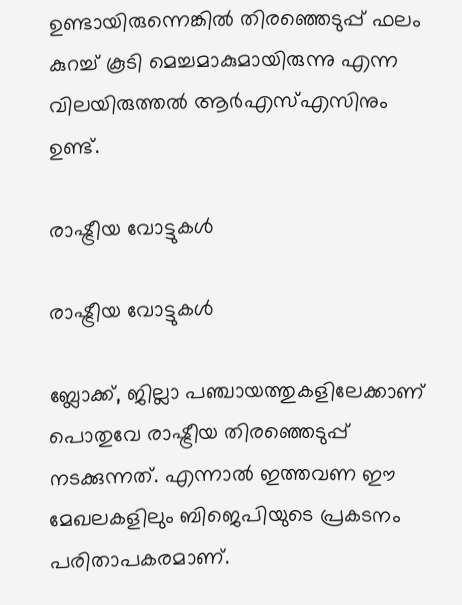ഉണ്ടായിരുന്നെങ്കില്‍ തിരഞ്ഞെടുപ്പ് ഫലം കുറച്ച് കൂടി മെച്ചമാകുമായിരുന്നു എന്ന വിലയിരുത്തല്‍ ആര്‍എസ്എസിനും ഉണ്ട്.

രാഷ്ട്രീയ വോട്ടുകള്‍

രാഷ്ട്രീയ വോട്ടുകള്‍

ബ്ലോക്ക്, ജില്ലാ പഞ്ചായത്തുകളിലേക്കാണ് പൊതുവേ രാഷ്ട്രീയ തിരഞ്ഞെടുപ്പ് നടക്കുന്നത്. എന്നാല്‍ ഇത്തവണ ഈ മേഖലകളിലും ബിജെപിയുടെ പ്രകടനം പരിതാപകരമാണ്.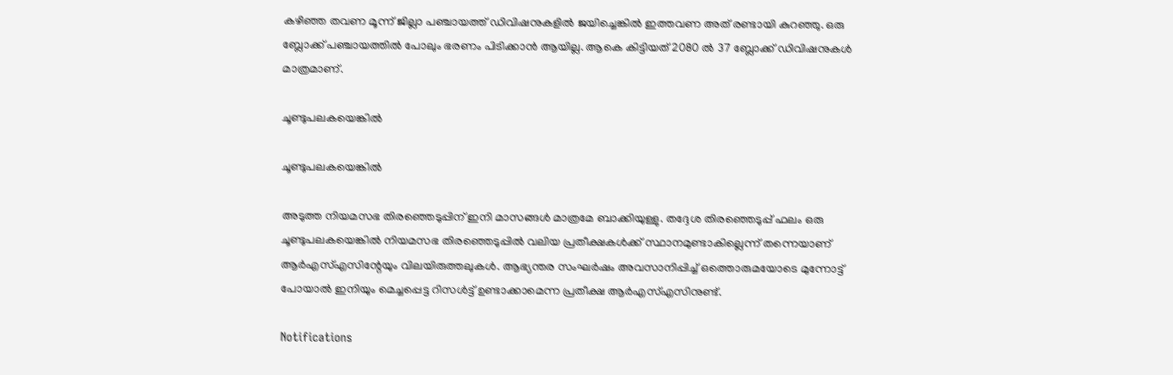കഴിഞ്ഞ തവണ മൂന്ന് ജില്ലാ പഞ്ചായത്ത് ഡിവിഷനുകളില്‍ ജയിച്ചെങ്കില്‍ ഇത്തവണ അത് രണ്ടായി കുറഞ്ഞു. ഒരു ബ്ലോക്ക് പഞ്ചായത്തില്‍ പോലും ഭരണം പിടിക്കാന്‍ ആയില്ല. ആകെ കിട്ടിയത് 2080 ല്‍ 37 ബ്ലോക്ക് ഡിവിഷനുകള്‍ മാത്രമാണ്.

ചൂണ്ടുപലകയെങ്കില്‍

ചൂണ്ടുപലകയെങ്കില്‍

അടുത്ത നിയമസഭ തിരഞ്ഞെടുപ്പിന് ഇനി മാസങ്ങള്‍ മാത്രമേ ബാക്കിയുള്ളു. തദ്ദേശ തിരഞ്ഞെടുപ്പ് ഫലം ഒരു ചൂണ്ടുപലകയെങ്കില്‍ നിയമസഭ തിരഞ്ഞെടുപ്പില്‍ വലിയ പ്രതീക്ഷകള്‍ക്ക് സ്ഥാനമുണ്ടാകില്ലെന്ന് തന്നെയാണ് ആര്‍എസ്എസിന്റേയും വിലയിരുത്തലുകള്‍. ആഭ്യന്തര സംഘര്‍ഷം അവസാനിപ്പിച്ച് ഒത്തൊരുമയോടെ മുന്നോട്ട് പോയാല്‍ ഇനിയും മെച്ചപ്പെട്ട റിസള്‍ട്ട് ഉണ്ടാക്കാമെന്ന പ്രതീക്ഷ ആര്‍എസ്എസിനുണ്ട്.

Notifications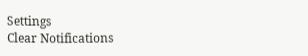Settings
Clear Notifications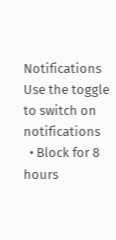Notifications
Use the toggle to switch on notifications
  • Block for 8 hours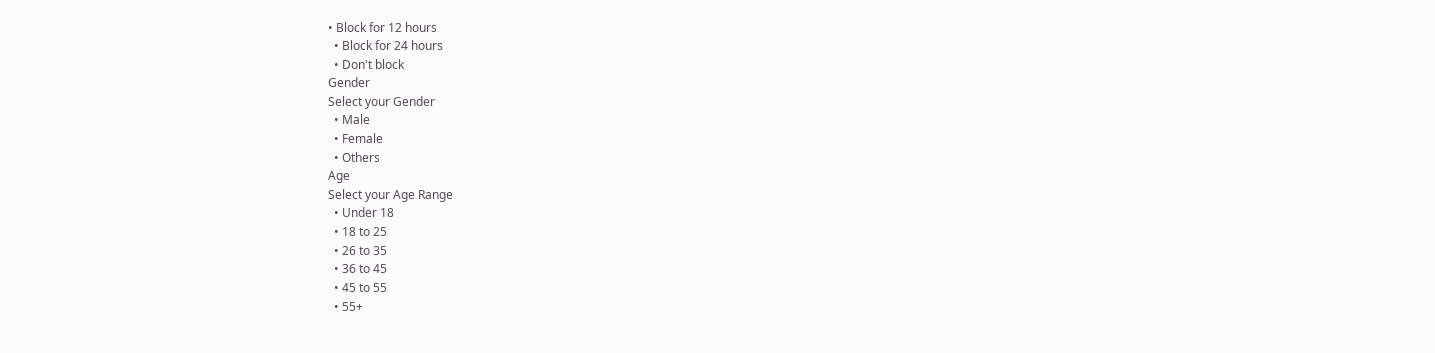• Block for 12 hours
  • Block for 24 hours
  • Don't block
Gender
Select your Gender
  • Male
  • Female
  • Others
Age
Select your Age Range
  • Under 18
  • 18 to 25
  • 26 to 35
  • 36 to 45
  • 45 to 55
  • 55+